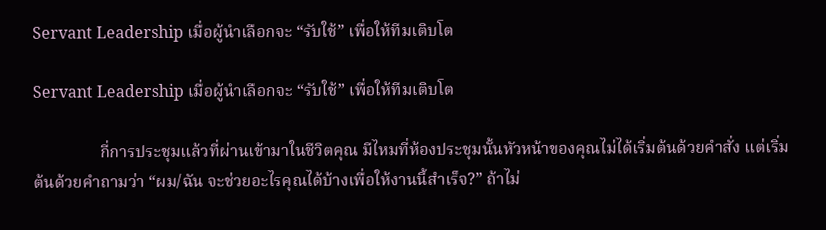Servant Leadership เมื่อผู้นำเลือกจะ “รับใช้” เพื่อให้ทีมเติบโต

Servant Leadership เมื่อผู้นำเลือกจะ “รับใช้” เพื่อให้ทีมเติบโต

                กี่การประชุมแล้วที่ผ่านเข้ามาในชีวิตคุณ มีไหมที่ห้องประชุมนั้นหัวหน้าของคุณไม่ได้เริ่มต้นด้วยคำสั่ง แต่เริ่มต้นด้วยคำถามว่า “ผม/ฉัน จะช่วยอะไรคุณได้บ้างเพื่อให้งานนี้สำเร็จ?” ถ้าไม่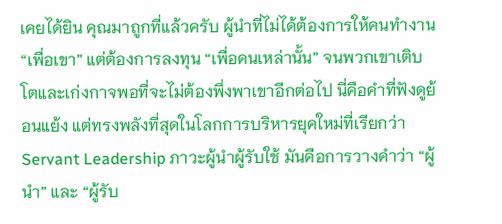เคยได้ยิน คุณมาถูกที่แล้วครับ ผู้นำที่ไม่ได้ต้องการให้คนทำงาน “เพื่อเขา” แต่ต้องการลงทุน “เพื่อคนเหล่านั้น” จนพวกเขาเติบโตและเก่งกาจพอที่จะไม่ต้องพึ่งพาเขาอีกต่อไป นี่คือคำที่ฟังดูย้อนแย้ง แต่ทรงพลังที่สุดในโลกการบริหารยุคใหม่ที่เรียกว่า Servant Leadership ภาวะผู้นำผู้รับใช้ มันคือการวางคำว่า “ผู้นำ” และ “ผู้รับ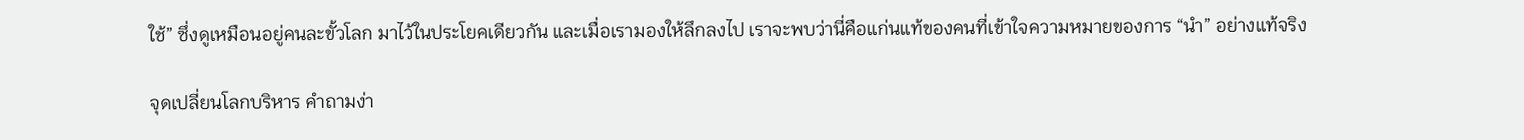ใช้” ซึ่งดูเหมือนอยู่คนละขั้วโลก มาไว้ในประโยคเดียวกัน และเมื่อเรามองให้ลึกลงไป เราจะพบว่านี่คือแก่นแท้ของคนที่เข้าใจความหมายของการ “นำ” อย่างแท้จริง

จุดเปลี่ยนโลกบริหาร คำถามง่า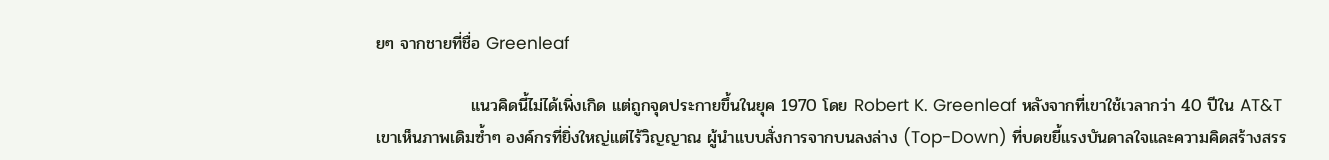ยๆ จากชายที่ชื่อ Greenleaf

                แนวคิดนี้ไม่ได้เพิ่งเกิด แต่ถูกจุดประกายขึ้นในยุค 1970 โดย Robert K. Greenleaf หลังจากที่เขาใช้เวลากว่า 40 ปีใน AT&T เขาเห็นภาพเดิมซ้ำๆ องค์กรที่ยิ่งใหญ่แต่ไร้วิญญาณ ผู้นำแบบสั่งการจากบนลงล่าง (Top-Down) ที่บดขยี้แรงบันดาลใจและความคิดสร้างสรร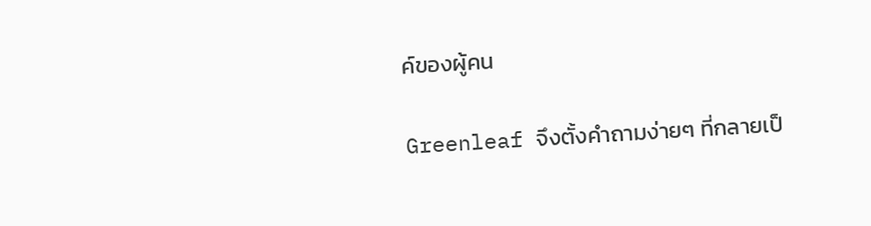ค์ของผู้คน

Greenleaf จึงตั้งคำถามง่ายๆ ที่กลายเป็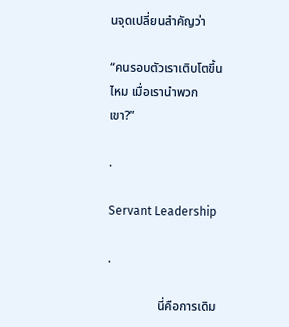นจุดเปลี่ยนสำคัญว่า

“คนรอบตัวเราเติบโตขึ้นไหม เมื่อเรานำพวกเขา?”

.

Servant Leadership

.

                นี่คือการเดิม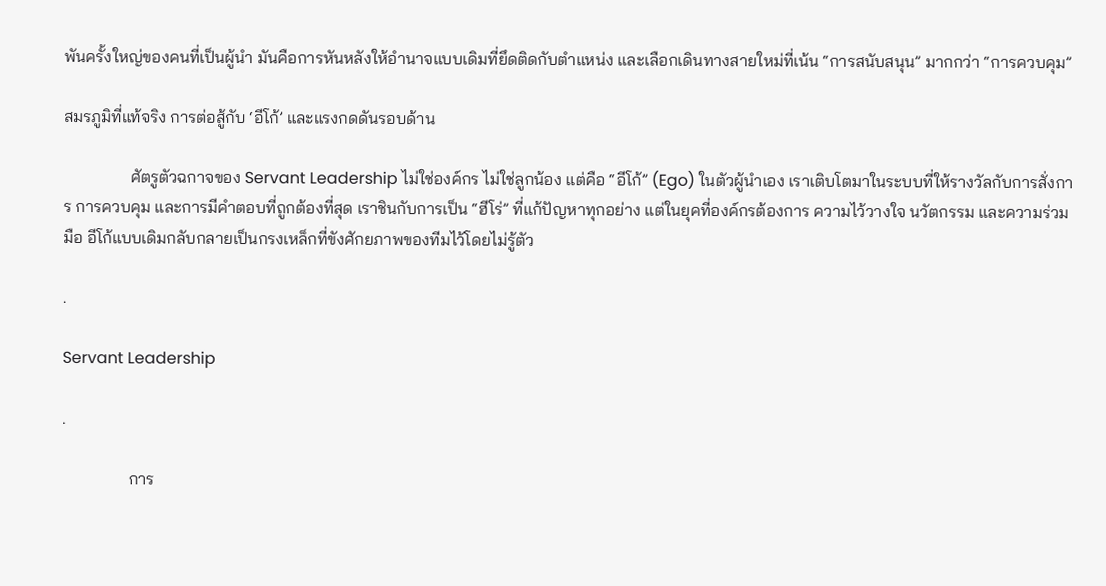พันครั้งใหญ่ของคนที่เป็นผู้นำ มันคือการหันหลังให้อำนาจแบบเดิมที่ยึดติดกับตำแหน่ง และเลือกเดินทางสายใหม่ที่เน้น “การสนับสนุน” มากกว่า “การควบคุม”

สมรภูมิที่แท้จริง การต่อสู้กับ ‘อีโก้’ และแรงกดดันรอบด้าน

                ศัตรูตัวฉกาจของ Servant Leadership ไม่ใช่องค์กร ไม่ใช่ลูกน้อง แต่คือ “อีโก้” (Ego) ในตัวผู้นำเอง เราเติบโตมาในระบบที่ให้รางวัลกับการสั่งการ การควบคุม และการมีคำตอบที่ถูกต้องที่สุด เราชินกับการเป็น “ฮีโร่” ที่แก้ปัญหาทุกอย่าง แต่ในยุคที่องค์กรต้องการ ความไว้วางใจ นวัตกรรม และความร่วมมือ อีโก้แบบเดิมกลับกลายเป็นกรงเหล็กที่ขังศักยภาพของทีมไว้โดยไม่รู้ตัว

.

Servant Leadership

.

                การ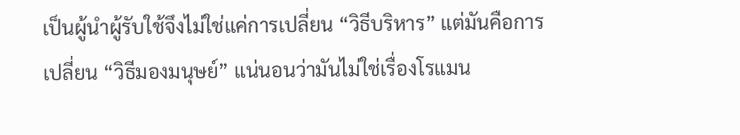เป็นผู้นำผู้รับใช้จึงไม่ใช่แค่การเปลี่ยน “วิธีบริหาร” แต่มันคือการเปลี่ยน “วิธีมองมนุษย์” แน่นอนว่ามันไม่ใช่เรื่องโรแมน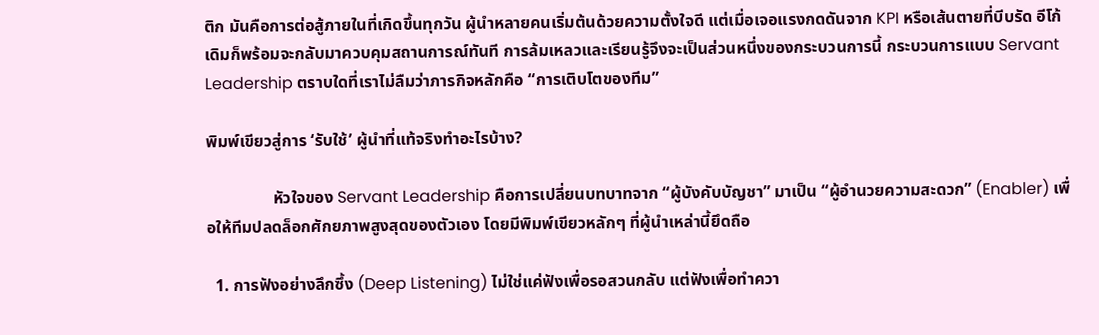ติก มันคือการต่อสู้ภายในที่เกิดขึ้นทุกวัน ผู้นำหลายคนเริ่มต้นด้วยความตั้งใจดี แต่เมื่อเจอแรงกดดันจาก KPI หรือเส้นตายที่บีบรัด อีโก้เดิมก็พร้อมจะกลับมาควบคุมสถานการณ์ทันที การล้มเหลวและเรียนรู้จึงจะเป็นส่วนหนึ่งของกระบวนการนี้ กระบวนการแบบ Servant Leadership ตราบใดที่เราไม่ลืมว่าภารกิจหลักคือ “การเติบโตของทีม”

พิมพ์เขียวสู่การ ‘รับใช้’ ผู้นำที่แท้จริงทำอะไรบ้าง?

                หัวใจของ Servant Leadership คือการเปลี่ยนบทบาทจาก “ผู้บังคับบัญชา” มาเป็น “ผู้อำนวยความสะดวก” (Enabler) เพื่อให้ทีมปลดล็อกศักยภาพสูงสุดของตัวเอง โดยมีพิมพ์เขียวหลักๆ ที่ผู้นำเหล่านี้ยึดถือ

  1. การฟังอย่างลึกซึ้ง (Deep Listening) ไม่ใช่แค่ฟังเพื่อรอสวนกลับ แต่ฟังเพื่อทำควา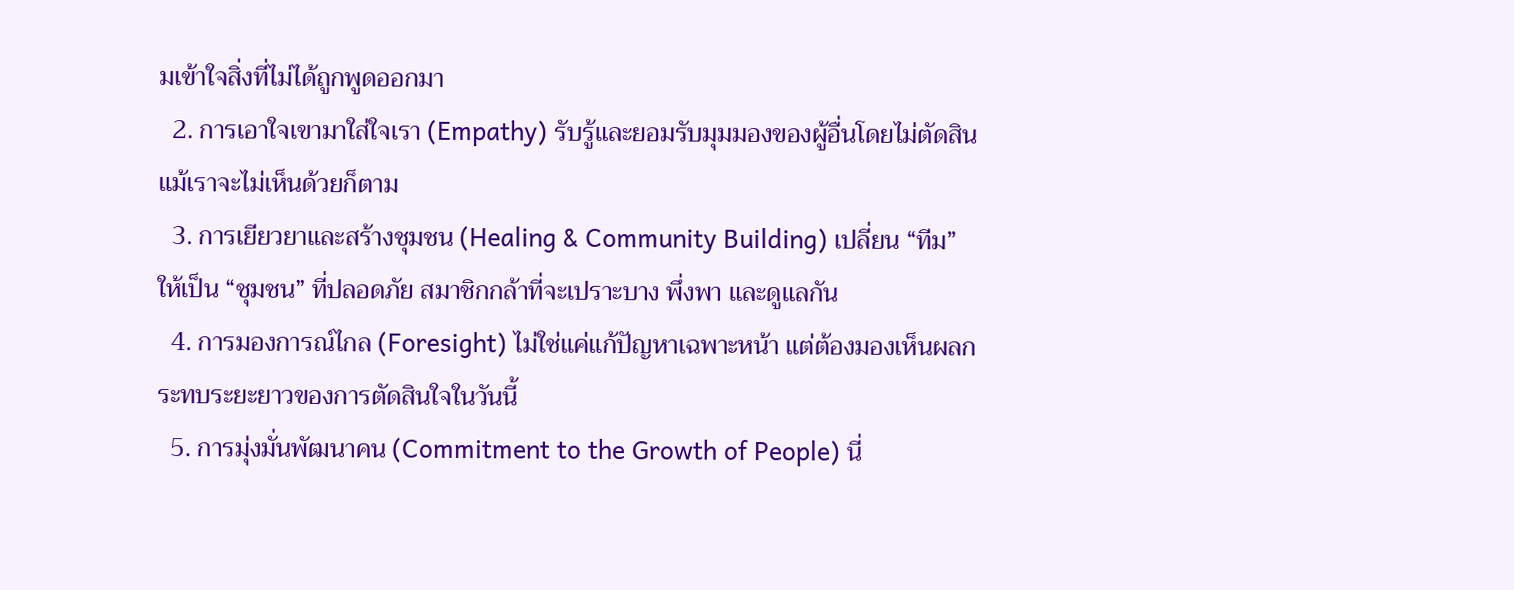มเข้าใจสิ่งที่ไม่ได้ถูกพูดออกมา
  2. การเอาใจเขามาใส่ใจเรา (Empathy) รับรู้และยอมรับมุมมองของผู้อื่นโดยไม่ตัดสิน แม้เราจะไม่เห็นด้วยก็ตาม
  3. การเยียวยาและสร้างชุมชน (Healing & Community Building) เปลี่ยน “ทีม” ให้เป็น “ชุมชน” ที่ปลอดภัย สมาชิกกล้าที่จะเปราะบาง พึ่งพา และดูแลกัน
  4. การมองการณ์ไกล (Foresight) ไม่ใช่แค่แก้ปัญหาเฉพาะหน้า แต่ต้องมองเห็นผลกระทบระยะยาวของการตัดสินใจในวันนี้
  5. การมุ่งมั่นพัฒนาคน (Commitment to the Growth of People) นี่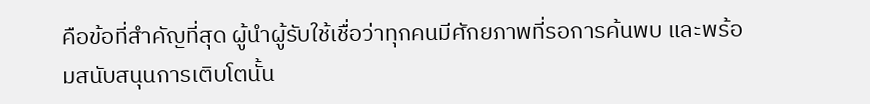คือข้อที่สำคัญที่สุด ผู้นำผู้รับใช้เชื่อว่าทุกคนมีศักยภาพที่รอการค้นพบ และพร้อมสนับสนุนการเติบโตนั้น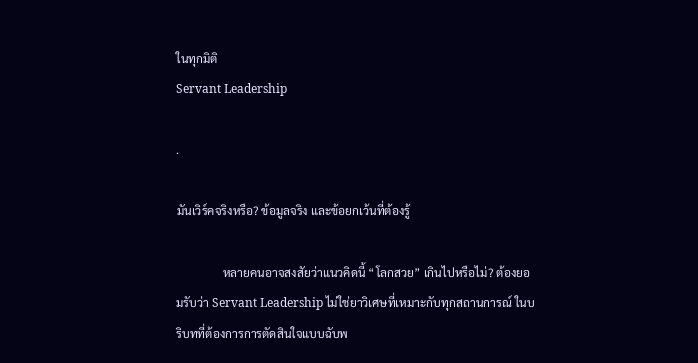ในทุกมิติ
Servant Leadership

.

มันเวิร์คจริงหรือ? ข้อมูลจริง และข้อยกเว้นที่ต้องรู้

                หลายคนอาจสงสัยว่าแนวคิดนี้ “โลกสวย” เกินไปหรือไม่? ต้องยอมรับว่า Servant Leadership ไม่ใช่ยาวิเศษที่เหมาะกับทุกสถานการณ์ ในบริบทที่ต้องการการตัดสินใจแบบฉับพ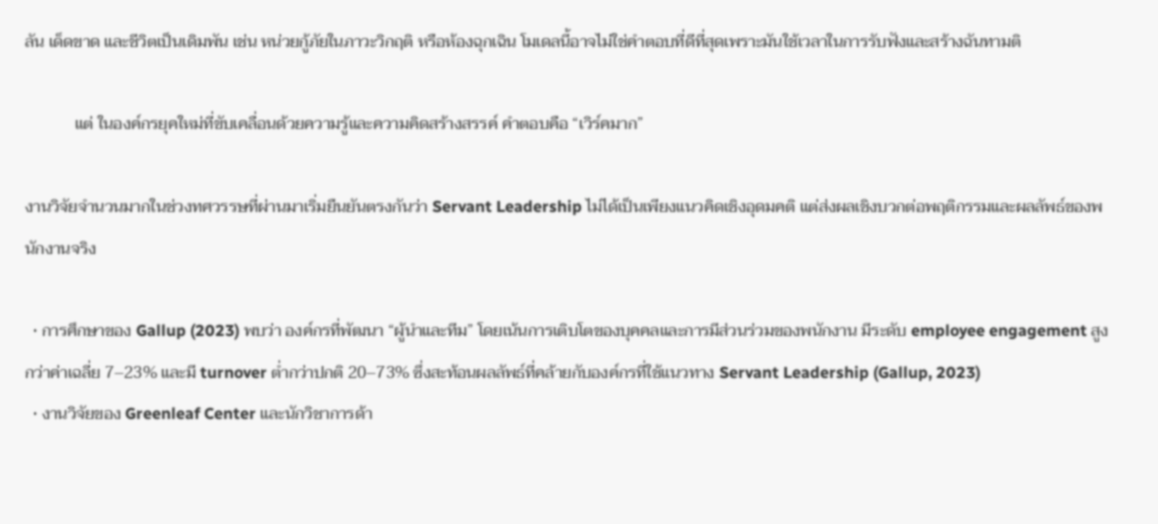ลัน เด็ดขาด และชีวิตเป็นเดิมพัน เช่น หน่วยกู้ภัยในภาวะวิกฤติ หรือห้องฉุกเฉิน โมเดลนี้อาจไม่ใช่คำตอบที่ดีที่สุดเพราะมันใช้เวลาในการรับฟังและสร้างฉันทามติ

            แต่ ในองค์กรยุคใหม่ที่ขับเคลื่อนด้วยความรู้และความคิดสร้างสรรค์ คำตอบคือ “เวิร์คมาก”

งานวิจัยจำนวนมากในช่วงทศวรรษที่ผ่านมาเริ่มยืนยันตรงกันว่า Servant Leadership ไม่ได้เป็นเพียงแนวคิดเชิงอุดมคติ แต่ส่งผลเชิงบวกต่อพฤติกรรมและผลลัพธ์ของพนักงานจริง

  • การศึกษาของ Gallup (2023) พบว่า องค์กรที่พัฒนา “ผู้นำและทีม” โดยเน้นการเติบโตของบุคคลและการมีส่วนร่วมของพนักงาน มีระดับ employee engagement สูงกว่าค่าเฉลี่ย 7–23% และมี turnover ต่ำกว่าปกติ 20–73% ซึ่งสะท้อนผลลัพธ์ที่คล้ายกับองค์กรที่ใช้แนวทาง Servant Leadership (Gallup, 2023)
  • งานวิจัยของ Greenleaf Center และนักวิชาการด้า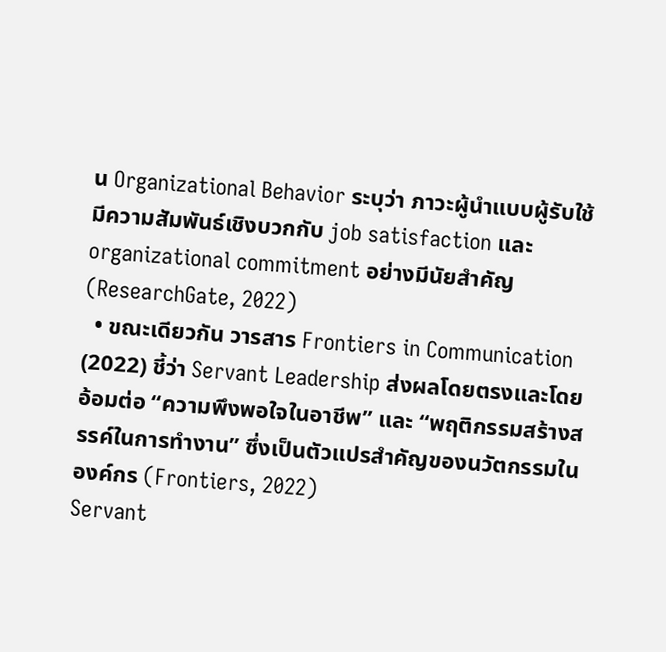น Organizational Behavior ระบุว่า ภาวะผู้นำแบบผู้รับใช้มีความสัมพันธ์เชิงบวกกับ job satisfaction และ organizational commitment อย่างมีนัยสำคัญ (ResearchGate, 2022)
  • ขณะเดียวกัน วารสาร Frontiers in Communication (2022) ชี้ว่า Servant Leadership ส่งผลโดยตรงและโดยอ้อมต่อ “ความพึงพอใจในอาชีพ” และ “พฤติกรรมสร้างสรรค์ในการทำงาน” ซึ่งเป็นตัวแปรสำคัญของนวัตกรรมในองค์กร (Frontiers, 2022)
Servant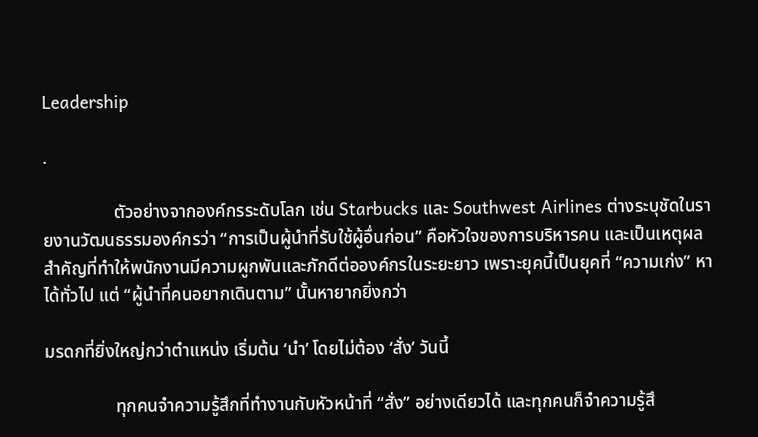Leadership

.

                ตัวอย่างจากองค์กรระดับโลก เช่น Starbucks และ Southwest Airlines ต่างระบุชัดในรายงานวัฒนธรรมองค์กรว่า “การเป็นผู้นำที่รับใช้ผู้อื่นก่อน” คือหัวใจของการบริหารคน และเป็นเหตุผลสำคัญที่ทำให้พนักงานมีความผูกพันและภักดีต่อองค์กรในระยะยาว เพราะยุคนี้เป็นยุคที่ “ความเก่ง” หาได้ทั่วไป แต่ “ผู้นำที่คนอยากเดินตาม” นั้นหายากยิ่งกว่า

มรดกที่ยิ่งใหญ่กว่าตำแหน่ง เริ่มต้น ‘นำ’ โดยไม่ต้อง ‘สั่ง’ วันนี้

                ทุกคนจำความรู้สึกที่ทำงานกับหัวหน้าที่ “สั่ง” อย่างเดียวได้ และทุกคนก็จำความรู้สึ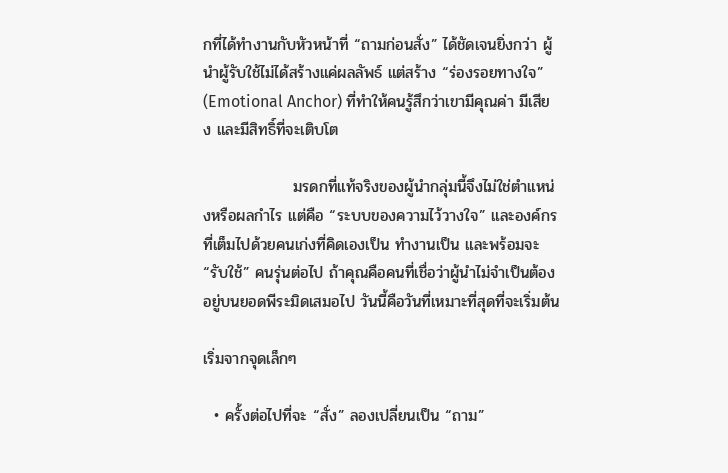กที่ได้ทำงานกับหัวหน้าที่ “ถามก่อนสั่ง” ได้ชัดเจนยิ่งกว่า ผู้นำผู้รับใช้ไม่ได้สร้างแค่ผลลัพธ์ แต่สร้าง “ร่องรอยทางใจ” (Emotional Anchor) ที่ทำให้คนรู้สึกว่าเขามีคุณค่า มีเสียง และมีสิทธิ์ที่จะเติบโต

                มรดกที่แท้จริงของผู้นำกลุ่มนี้จึงไม่ใช่ตำแหน่งหรือผลกำไร แต่คือ “ระบบของความไว้วางใจ” และองค์กรที่เต็มไปด้วยคนเก่งที่คิดเองเป็น ทำงานเป็น และพร้อมจะ “รับใช้” คนรุ่นต่อไป ถ้าคุณคือคนที่เชื่อว่าผู้นำไม่จำเป็นต้องอยู่บนยอดพีระมิดเสมอไป วันนี้คือวันที่เหมาะที่สุดที่จะเริ่มต้น

เริ่มจากจุดเล็กๆ

  • ครั้งต่อไปที่จะ “สั่ง” ลองเปลี่ยนเป็น “ถาม”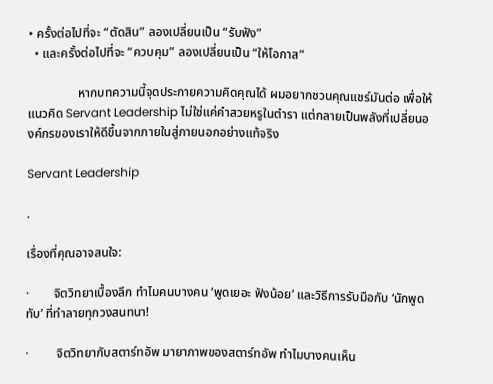• ครั้งต่อไปที่จะ “ตัดสิน” ลองเปลี่ยนเป็น “รับฟัง”
  • และครั้งต่อไปที่จะ “ควบคุม” ลองเปลี่ยนเป็น “ให้โอกาส”

                หากบทความนี้จุดประกายความคิดคุณได้ ผมอยากชวนคุณแชร์มันต่อ เพื่อให้แนวคิด Servant Leadership ไม่ใช่แค่คำสวยหรูในตำรา แต่กลายเป็นพลังที่เปลี่ยนองค์กรของเราให้ดีขึ้นจากภายในสู่ภายนอกอย่างแท้จริง

Servant Leadership

.

เรื่องที่คุณอาจสนใจ:

·        จิตวิทยาเบื้องลึก ทำไมคนบางคน ‘พูดเยอะ ฟังน้อย’ และวิธีการรับมือกับ ‘นักพูดทับ’ ที่ทำลายทุกวงสนทนา!

·         จิตวิทยากับสตาร์ทอัพ มายาภาพของสตาร์ทอัพ ทำไมบางคนเห็น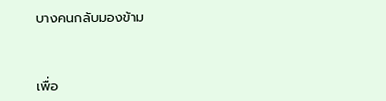บางคนกลับมองข้าม



เพื่อ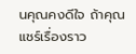นคุณคงดีใจ ถ้าคุณแชร์เรื่องราว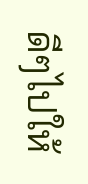ดีๆไปให้